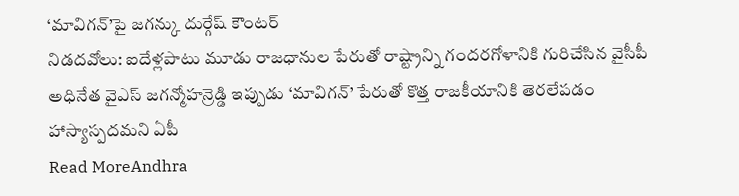‘మావిగన్’పై జగన్కు దుర్గేష్ కౌంటర్
నిడదవోలు: ఐదేళ్లపాటు మూడు రాజధానుల పేరుతో రాష్ట్రాన్ని గందరగోళానికి గురిచేసిన వైసీపీ అధినేత వైఎస్ జగన్మోహన్రెడ్డి ఇప్పుడు ‘మావిగన్’ పేరుతో కొత్త రాజకీయానికి తెరలేపడం హాస్యాస్పదమని ఏపీ
Read MoreAndhra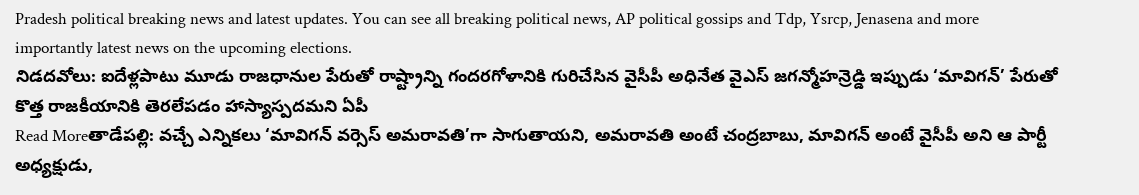Pradesh political breaking news and latest updates. You can see all breaking political news, AP political gossips and Tdp, Ysrcp, Jenasena and more importantly latest news on the upcoming elections.
నిడదవోలు: ఐదేళ్లపాటు మూడు రాజధానుల పేరుతో రాష్ట్రాన్ని గందరగోళానికి గురిచేసిన వైసీపీ అధినేత వైఎస్ జగన్మోహన్రెడ్డి ఇప్పుడు ‘మావిగన్’ పేరుతో కొత్త రాజకీయానికి తెరలేపడం హాస్యాస్పదమని ఏపీ
Read Moreతాడేపల్లి: వచ్చే ఎన్నికలు ‘మావిగన్ వర్సెస్ అమరావతి’గా సాగుతాయని, అమరావతి అంటే చంద్రబాబు, మావిగన్ అంటే వైసీపీ అని ఆ పార్టీ అధ్యక్షుడు,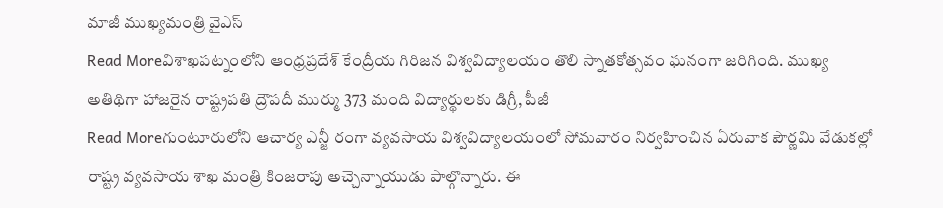మాజీ ముఖ్యమంత్రి వైఎస్
Read Moreవిశాఖపట్నంలోని ఆంధ్రప్రదేశ్ కేంద్రీయ గిరిజన విశ్వవిద్యాలయం తొలి స్నాతకోత్సవం ఘనంగా జరిగింది. ముఖ్య అతిథిగా హాజరైన రాష్ట్రపతి ద్రౌపదీ ముర్ము 373 మంది విద్యార్థులకు డిగ్రీ, పీజీ
Read Moreగుంటూరులోని ఆచార్య ఎన్జీ రంగా వ్యవసాయ విశ్వవిద్యాలయంలో సోమవారం నిర్వహించిన ఏరువాక పౌర్ణమి వేడుకల్లో రాష్ట్ర వ్యవసాయ శాఖ మంత్రి కింజరాపు అచ్చెన్నాయుడు పాల్గొన్నారు. ఈ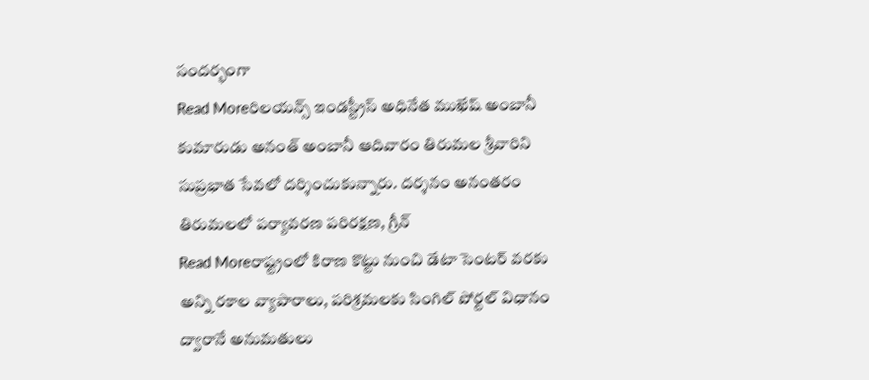సందర్భంగా
Read Moreరిలయన్స్ ఇండస్ట్రీస్ అధినేత ముఖేష్ అంబానీ కుమారుడు అనంత్ అంబానీ ఆదివారం తిరుమల శ్రీవారిని సుప్రభాత సేవలో దర్శించుకున్నారు. దర్శనం అనంతరం తిరుమలలో పర్యావరణ పరిరక్షణ, గ్రీన్
Read Moreరాష్ట్రంలో కిరాణ కొట్టు నుంచి డేటా సెంటర్ వరకు అన్ని రకాల వ్యాపారాలు, పరిశ్రమలకు సింగిల్ పోర్టల్ విధానం ద్వారానే అనుమతులు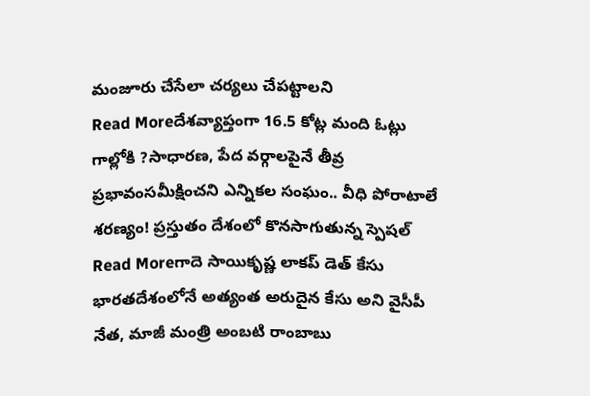మంజూరు చేసేలా చర్యలు చేపట్టాలని
Read Moreదేశవ్యాప్తంగా 16.5 కోట్ల మంది ఓట్లు గాల్లోకి ?సాధారణ, పేద వర్గాలపైనే తీవ్ర ప్రభావంసమీక్షించని ఎన్నికల సంఘం.. వీధి పోరాటాలే శరణ్యం! ప్రస్తుతం దేశంలో కొనసాగుతున్న స్పెషల్
Read Moreగాదె సాయికృష్ణ లాకప్ డెత్ కేసు భారతదేశంలోనే అత్యంత అరుదైన కేసు అని వైసీపీ నేత, మాజీ మంత్రి అంబటి రాంబాబు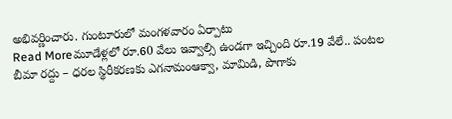అభివర్ణించారు. గుంటూరులో మంగళవారం ఏర్పాటు
Read Moreమూడేళ్లలో రూ.60 వేలు ఇవ్వాల్సి ఉండగా ఇచ్చింది రూ.19 వేలే.. పంటల బీమా రద్దు – ధరల స్థిరీకరణకు ఎగనామంఆక్వా, మామిడి, పొగాకు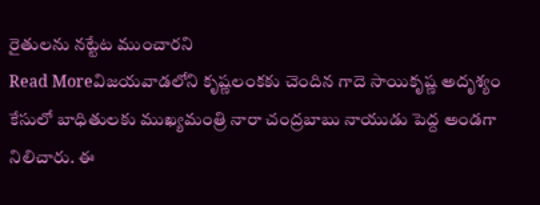రైతులను నట్టేట ముంచారని
Read Moreవిజయవాడలోని కృష్ణలంకకు చెందిన గాదె సాయికృష్ణ అదృశ్యం కేసులో బాధితులకు ముఖ్యమంత్రి నారా చంద్రబాబు నాయుడు పెద్ద అండగా నిలిచారు. ఈ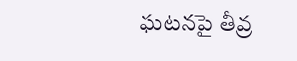ఘటనపై తీవ్ర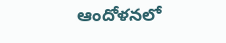ఆందోళనలో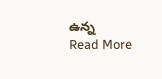ఉన్న
Read More